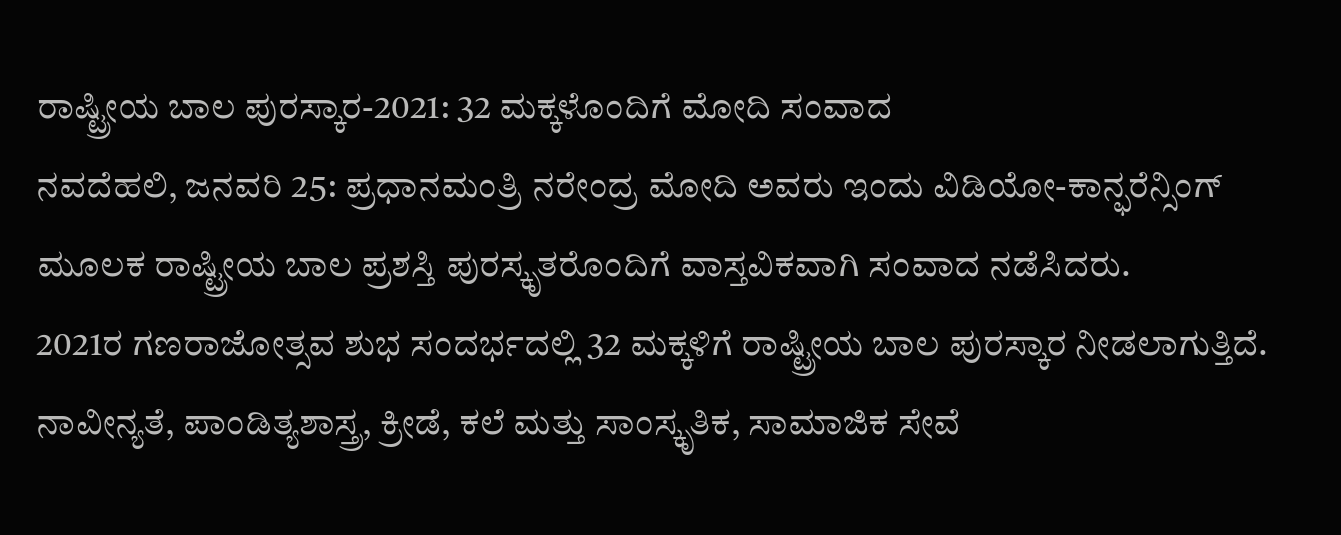ರಾಷ್ಟ್ರೀಯ ಬಾಲ ಪುರಸ್ಕಾರ-2021: 32 ಮಕ್ಕಳೊಂದಿಗೆ ಮೋದಿ ಸಂವಾದ
ನವದೆಹಲಿ, ಜನವರಿ 25: ಪ್ರಧಾನಮಂತ್ರಿ ನರೇಂದ್ರ ಮೋದಿ ಅವರು ಇಂದು ವಿಡಿಯೋ-ಕಾನ್ಫರೆನ್ಸಿಂಗ್ ಮೂಲಕ ರಾಷ್ಟ್ರೀಯ ಬಾಲ ಪ್ರಶಸ್ತಿ ಪುರಸ್ಕೃತರೊಂದಿಗೆ ವಾಸ್ತವಿಕವಾಗಿ ಸಂವಾದ ನಡೆಸಿದರು.
2021ರ ಗಣರಾಜೋತ್ಸವ ಶುಭ ಸಂದರ್ಭದಲ್ಲಿ 32 ಮಕ್ಕಳಿಗೆ ರಾಷ್ಟ್ರೀಯ ಬಾಲ ಪುರಸ್ಕಾರ ನೀಡಲಾಗುತ್ತಿದೆ. ನಾವೀನ್ಯತೆ, ಪಾಂಡಿತ್ಯಶಾಸ್ತ್ರ, ಕ್ರೀಡೆ, ಕಲೆ ಮತ್ತು ಸಾಂಸ್ಕೃತಿಕ, ಸಾಮಾಜಿಕ ಸೇವೆ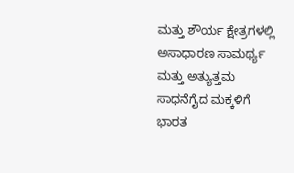ಮತ್ತು ಶೌರ್ಯ ಕ್ಷೇತ್ರಗಳಲ್ಲಿ ಅಸಾಧಾರಣ ಸಾಮರ್ಥ್ಯ ಮತ್ತು ಅತ್ಯುತ್ತಮ ಸಾಧನೆಗೈದ ಮಕ್ಕಳಿಗೆ ಭಾರತ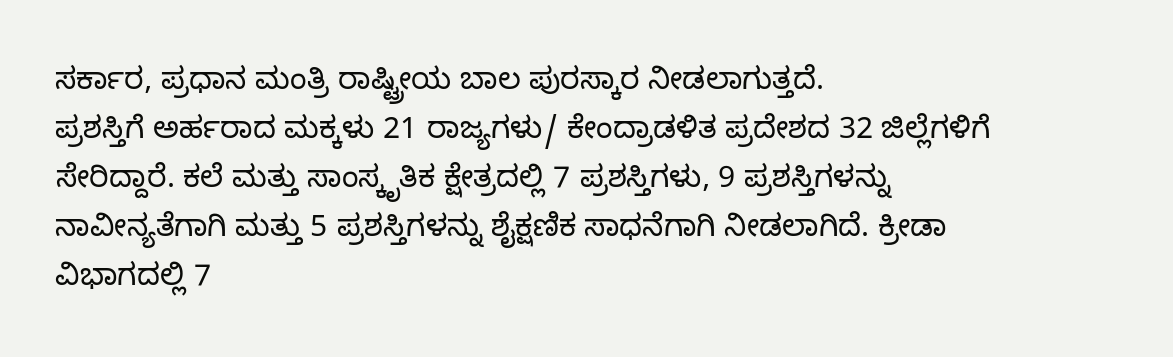ಸರ್ಕಾರ, ಪ್ರಧಾನ ಮಂತ್ರಿ ರಾಷ್ಟ್ರೀಯ ಬಾಲ ಪುರಸ್ಕಾರ ನೀಡಲಾಗುತ್ತದೆ.
ಪ್ರಶಸ್ತಿಗೆ ಅರ್ಹರಾದ ಮಕ್ಕಳು 21 ರಾಜ್ಯಗಳು/ ಕೇಂದ್ರಾಡಳಿತ ಪ್ರದೇಶದ 32 ಜಿಲ್ಲೆಗಳಿಗೆ ಸೇರಿದ್ದಾರೆ. ಕಲೆ ಮತ್ತು ಸಾಂಸ್ಕೃತಿಕ ಕ್ಷೇತ್ರದಲ್ಲಿ 7 ಪ್ರಶಸ್ತಿಗಳು, 9 ಪ್ರಶಸ್ತಿಗಳನ್ನು ನಾವೀನ್ಯತೆಗಾಗಿ ಮತ್ತು 5 ಪ್ರಶಸ್ತಿಗಳನ್ನು ಶೈಕ್ಷಣಿಕ ಸಾಧನೆಗಾಗಿ ನೀಡಲಾಗಿದೆ. ಕ್ರೀಡಾ ವಿಭಾಗದಲ್ಲಿ 7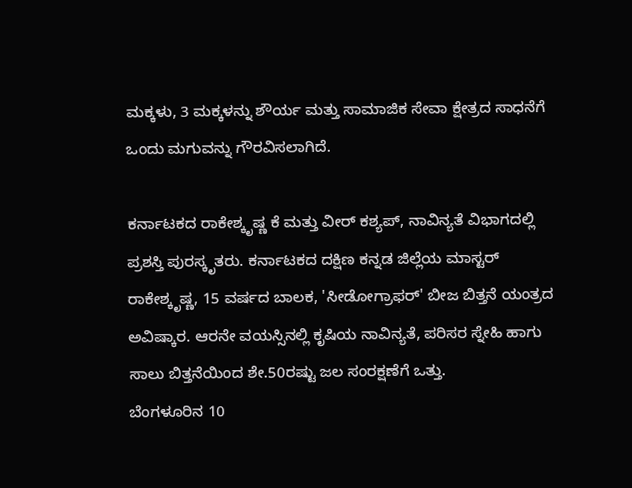ಮಕ್ಕಳು, 3 ಮಕ್ಕಳನ್ನು ಶೌರ್ಯ ಮತ್ತು ಸಾಮಾಜಿಕ ಸೇವಾ ಕ್ಷೇತ್ರದ ಸಾಧನೆಗೆ ಒಂದು ಮಗುವನ್ನು ಗೌರವಿಸಲಾಗಿದೆ.

ಕರ್ನಾಟಕದ ರಾಕೇಶ್ಕೃಷ್ಣ ಕೆ ಮತ್ತು ವೀರ್ ಕಶ್ಯಪ್, ನಾವಿನ್ಯತೆ ವಿಭಾಗದಲ್ಲಿ ಪ್ರಶಸ್ತಿ ಪುರಸ್ಕೃತರು. ಕರ್ನಾಟಕದ ದಕ್ಷಿಣ ಕನ್ನಡ ಜಿಲ್ಲೆಯ ಮಾಸ್ಟರ್ ರಾಕೇಶ್ಕೃಷ್ಣ, 15 ವರ್ಷದ ಬಾಲಕ, 'ಸೀಡೋಗ್ರಾಫರ್' ಬೀಜ ಬಿತ್ತನೆ ಯಂತ್ರದ ಅವಿಷ್ಕಾರ. ಆರನೇ ವಯಸ್ಸಿನಲ್ಲಿ ಕೃಷಿಯ ನಾವಿನ್ಯತೆ, ಪರಿಸರ ಸ್ನೇಹಿ ಹಾಗು ಸಾಲು ಬಿತ್ತನೆಯಿಂದ ಶೇ.50ರಷ್ಟು ಜಲ ಸಂರಕ್ಷಣೆಗೆ ಒತ್ತು.
ಬೆಂಗಳೂರಿನ 10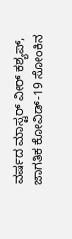ವರ್ಷದ ಮಾಸ್ಟರ್ ವೀರ್ ಕಶ್ಯಪ್, ಜಾಗತಿಕ ಕೋವಿಡ್-19 ಸೋಂಕಿನ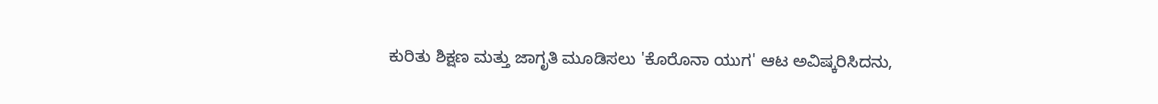ಕುರಿತು ಶಿಕ್ಷಣ ಮತ್ತು ಜಾಗೃತಿ ಮೂಡಿಸಲು 'ಕೊರೊನಾ ಯುಗ' ಆಟ ಅವಿಷ್ಕರಿಸಿದನು,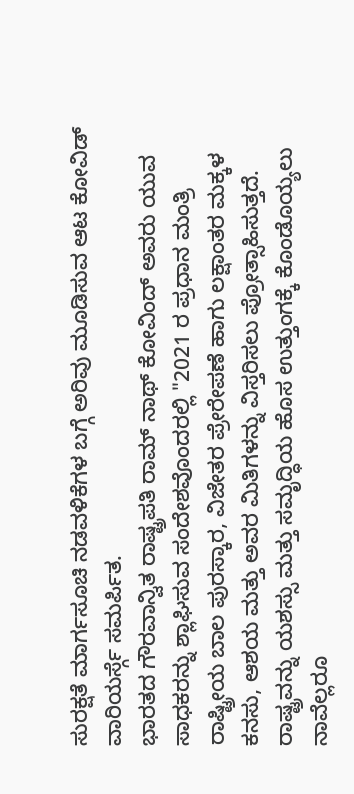ಸುರಕ್ಷತೆ ಮಾರ್ಗಸೂಚಿ ನಡವಳಿಕೆಗಳ ಬಗ್ಗೆ ಅರಿವು ಮೂಡಿಸುವ ಆಟ ಕೋವಿಡ್ ವಾರಿಯರ್ಸ್ಗೆ ಸಮರ್ಪಿತ.
ಭಾರತದ ಗೌರವಾನ್ವಿತ ರಾಷ್ಟ್ರಪತಿ ರಾಮ್ ನಾಥ್ ಕೋವಿಂದ್ ಅವರು ಯುವ ಸಾಧಕರನ್ನು ಶ್ಲಾಘಿಸುವ ಸಂದೇಶವೊಂದರಲ್ಲಿ "2021 ರ ಪ್ರಧಾನ ಮಂತ್ರಿ ರಾಷ್ಟ್ರೀಯ ಬಾಲ ಪುರಸ್ಕಾರ, ವಿಜೇತರ ಪ್ರೇರೇಪಣೆ ಹಾಗು ಲಕ್ಷಾಂತರ ಮಕ್ಕಳ ಕನಸು, ಆಶಯ ಮತ್ತು ಅವರ ಮಿತಿಗಳನ್ನು ವಿಸ್ತರಿಸಲು ಪ್ರೋತ್ಸಾಹಿಸುತ್ತದೆ. ರಾಷ್ಟ್ರವನ್ನು ಯಶಸ್ಸು ಮತ್ತು ಸಮೃದ್ಧಿಯ ಹೊಸ ಉತ್ತುಂಗಕ್ಕೆ ಕೊಂಡೊಯ್ಯಲು ನಾವೆಲ್ಲರೂ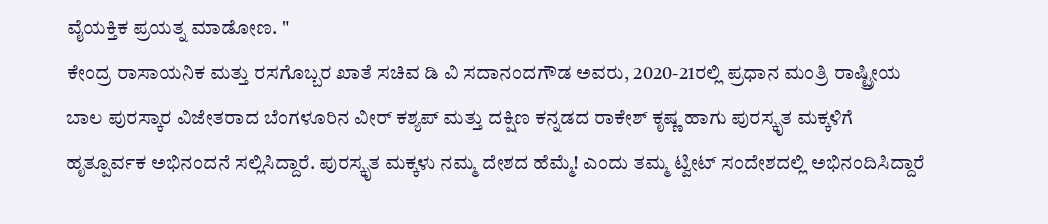ವೈಯಕ್ತಿಕ ಪ್ರಯತ್ನ ಮಾಡೋಣ. "
ಕೇಂದ್ರ ರಾಸಾಯನಿಕ ಮತ್ತು ರಸಗೊಬ್ಬರ ಖಾತೆ ಸಚಿವ ಡಿ ವಿ ಸದಾನಂದಗೌಡ ಅವರು, 2020-21ರಲ್ಲಿ ಪ್ರಧಾನ ಮಂತ್ರಿ ರಾಷ್ಟ್ರೀಯ ಬಾಲ ಪುರಸ್ಕಾರ ವಿಜೇತರಾದ ಬೆಂಗಳೂರಿನ ವೀರ್ ಕಶ್ಯಪ್ ಮತ್ತು ದಕ್ಷಿಣ ಕನ್ನಡದ ರಾಕೇಶ್ ಕೃಷ್ಣ ಹಾಗು ಪುರಸ್ಕೃತ ಮಕ್ಕಳಿಗೆ ಹೃತ್ಪೂರ್ವಕ ಅಭಿನಂದನೆ ಸಲ್ಲಿಸಿದ್ದಾರೆ. ಪುರಸ್ಕೃತ ಮಕ್ಕಳು ನಮ್ಮ ದೇಶದ ಹೆಮ್ಮೆ! ಎಂದು ತಮ್ಮ ಟ್ವೀಟ್ ಸಂದೇಶದಲ್ಲಿ ಅಭಿನಂದಿಸಿದ್ದಾರೆ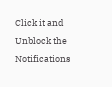Click it and Unblock the Notifications